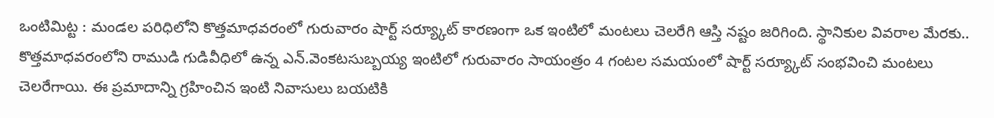ఒంటిమిట్ట : మండల పరిధిలోని కొత్తమాధవరంలో గురువారం షార్ట్ సర్య్కూట్ కారణంగా ఒక ఇంటిలో మంటలు చెలరేగి ఆస్తి నష్టం జరిగింది. స్థానికుల వివరాల మేరకు.. కొత్తమాధవరంలోని రాముడి గుడివీధిలో ఉన్న ఎన్.వెంకటసుబ్బయ్య ఇంటిలో గురువారం సాయంత్రం 4 గంటల సమయంలో షార్ట్ సర్య్కూట్ సంభవించి మంటలు చెలరేగాయి. ఈ ప్రమాదాన్ని గ్రహించిన ఇంటి నివాసులు బయటికి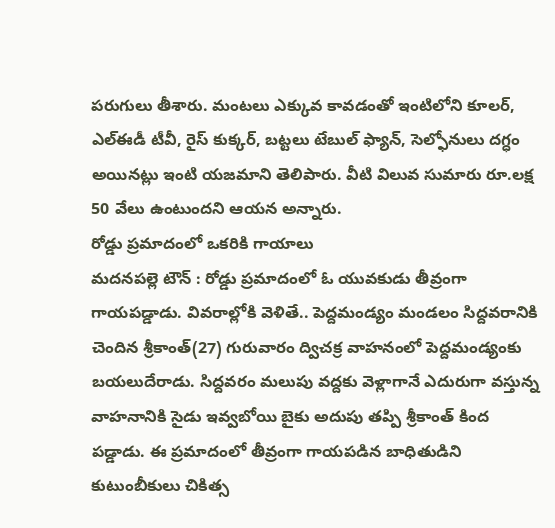పరుగులు తీశారు. మంటలు ఎక్కువ కావడంతో ఇంటిలోని కూలర్, ఎల్ఈడీ టీవీ, రైస్ కుక్కర్, బట్టలు టేబుల్ ఫ్యాన్, సెల్ఫోనులు దగ్ధం అయినట్లు ఇంటి యజమాని తెలిపారు. వీటి విలువ సుమారు రూ.లక్ష 50 వేలు ఉంటుందని ఆయన అన్నారు.
రోడ్డు ప్రమాదంలో ఒకరికి గాయాలు
మదనపల్లె టౌన్ : రోడ్డు ప్రమాదంలో ఓ యువకుడు తీవ్రంగా గాయపడ్డాడు. వివరాల్లోకి వెళితే.. పెద్దమండ్యం మండలం సిద్దవరానికి చెందిన శ్రీకాంత్(27) గురువారం ద్విచక్ర వాహనంలో పెద్దమండ్యంకు బయలుదేరాడు. సిద్దవరం మలుపు వద్దకు వెళ్లాగానే ఎదురుగా వస్తున్న వాహనానికి సైడు ఇవ్వబోయి బైకు అదుపు తప్పి శ్రీకాంత్ కింద పడ్డాడు. ఈ ప్రమాదంలో తీవ్రంగా గాయపడిన బాధితుడిని కుటుంబీకులు చికిత్స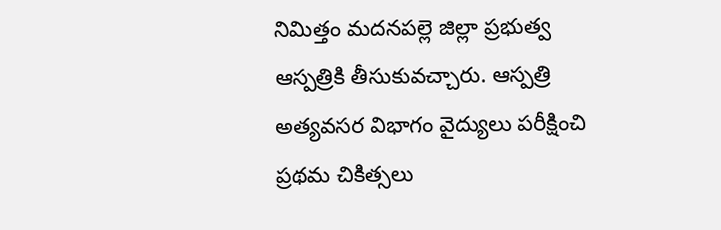నిమిత్తం మదనపల్లె జిల్లా ప్రభుత్వ ఆస్పత్రికి తీసుకువచ్చారు. ఆస్పత్రి అత్యవసర విభాగం వైద్యులు పరీక్షించి ప్రథమ చికిత్సలు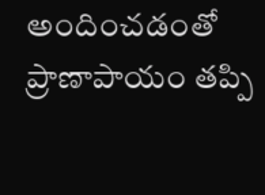అందించడంతో ప్రాణాపాయం తప్పి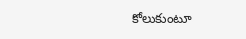కోలుకుంటూ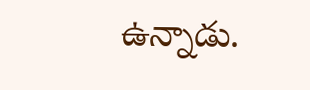ఉన్నాడు.